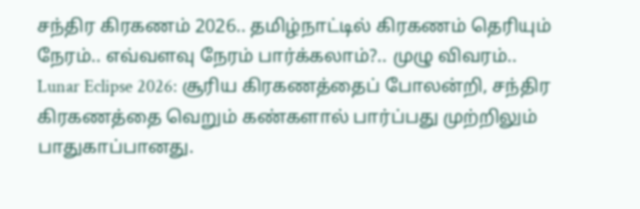சந்திர கிரகணம் 2026.. தமிழ்நாட்டில் கிரகணம் தெரியும் நேரம்.. எவ்வளவு நேரம் பார்க்கலாம்?.. முழு விவரம்..
Lunar Eclipse 2026: சூரிய கிரகணத்தைப் போலன்றி, சந்திர கிரகணத்தை வெறும் கண்களால் பார்ப்பது முற்றிலும் பாதுகாப்பானது.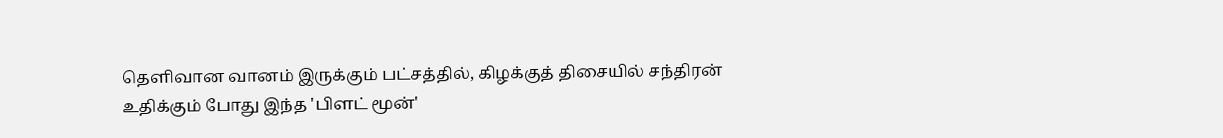தெளிவான வானம் இருக்கும் பட்சத்தில், கிழக்குத் திசையில் சந்திரன் உதிக்கும் போது இந்த 'பிளட் மூன்'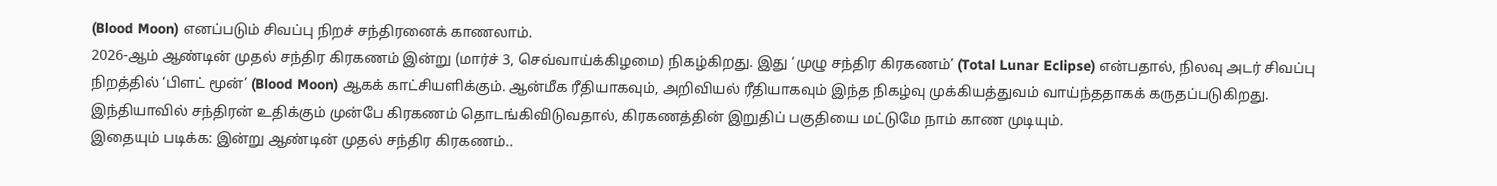(Blood Moon) எனப்படும் சிவப்பு நிறச் சந்திரனைக் காணலாம்.
2026-ஆம் ஆண்டின் முதல் சந்திர கிரகணம் இன்று (மார்ச் 3, செவ்வாய்க்கிழமை) நிகழ்கிறது. இது ‘முழு சந்திர கிரகணம்’ (Total Lunar Eclipse) என்பதால், நிலவு அடர் சிவப்பு நிறத்தில் ‘பிளட் மூன்’ (Blood Moon) ஆகக் காட்சியளிக்கும். ஆன்மீக ரீதியாகவும், அறிவியல் ரீதியாகவும் இந்த நிகழ்வு முக்கியத்துவம் வாய்ந்ததாகக் கருதப்படுகிறது. இந்தியாவில் சந்திரன் உதிக்கும் முன்பே கிரகணம் தொடங்கிவிடுவதால், கிரகணத்தின் இறுதிப் பகுதியை மட்டுமே நாம் காண முடியும்.
இதையும் படிக்க: இன்று ஆண்டின் முதல் சந்திர கிரகணம்..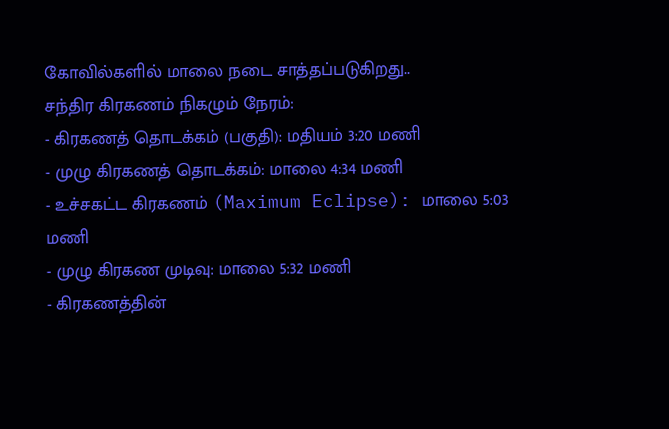கோவில்களில் மாலை நடை சாத்தப்படுகிறது..
சந்திர கிரகணம் நிகழும் நேரம்:
- கிரகணத் தொடக்கம் (பகுதி): மதியம் 3:20 மணி
- முழு கிரகணத் தொடக்கம்: மாலை 4:34 மணி
- உச்சகட்ட கிரகணம் (Maximum Eclipse): மாலை 5:03 மணி
- முழு கிரகண முடிவு: மாலை 5:32 மணி
- கிரகணத்தின்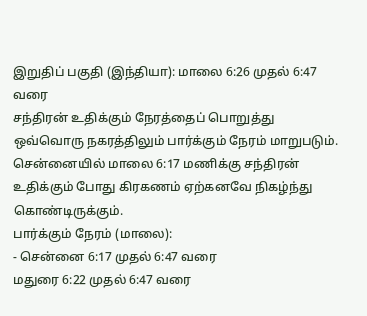இறுதிப் பகுதி (இந்தியா): மாலை 6:26 முதல் 6:47 வரை
சந்திரன் உதிக்கும் நேரத்தைப் பொறுத்து ஒவ்வொரு நகரத்திலும் பார்க்கும் நேரம் மாறுபடும். சென்னையில் மாலை 6:17 மணிக்கு சந்திரன் உதிக்கும் போது கிரகணம் ஏற்கனவே நிகழ்ந்து கொண்டிருக்கும்.
பார்க்கும் நேரம் (மாலை):
- சென்னை 6:17 முதல் 6:47 வரை
மதுரை 6:22 முதல் 6:47 வரை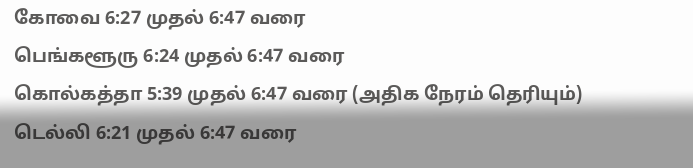கோவை 6:27 முதல் 6:47 வரை
பெங்களூரு 6:24 முதல் 6:47 வரை
கொல்கத்தா 5:39 முதல் 6:47 வரை (அதிக நேரம் தெரியும்)
டெல்லி 6:21 முதல் 6:47 வரை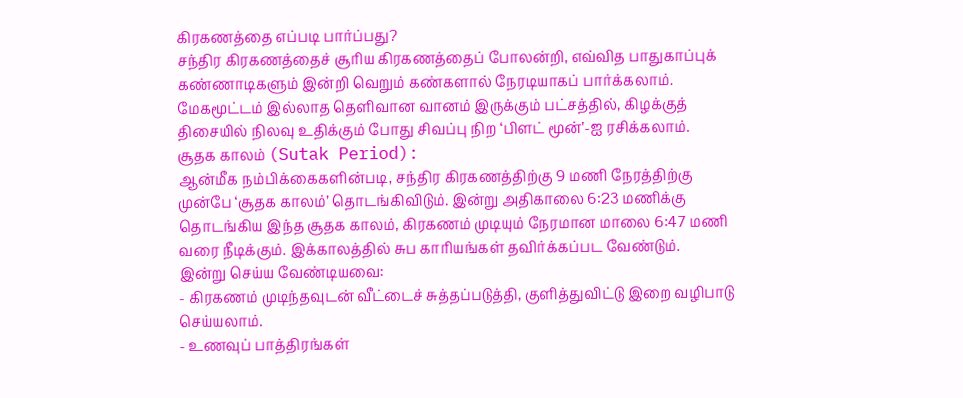கிரகணத்தை எப்படி பார்ப்பது?
சந்திர கிரகணத்தைச் சூரிய கிரகணத்தைப் போலன்றி, எவ்வித பாதுகாப்புக் கண்ணாடிகளும் இன்றி வெறும் கண்களால் நேரடியாகப் பார்க்கலாம். மேகமூட்டம் இல்லாத தெளிவான வானம் இருக்கும் பட்சத்தில், கிழக்குத் திசையில் நிலவு உதிக்கும் போது சிவப்பு நிற ‘பிளட் மூன்’-ஐ ரசிக்கலாம்.
சூதக காலம் (Sutak Period):
ஆன்மீக நம்பிக்கைகளின்படி, சந்திர கிரகணத்திற்கு 9 மணி நேரத்திற்கு முன்பே ‘சூதக காலம்’ தொடங்கிவிடும். இன்று அதிகாலை 6:23 மணிக்கு தொடங்கிய இந்த சூதக காலம், கிரகணம் முடியும் நேரமான மாலை 6:47 மணி வரை நீடிக்கும். இக்காலத்தில் சுப காரியங்கள் தவிர்க்கப்பட வேண்டும்.
இன்று செய்ய வேண்டியவை:
- கிரகணம் முடிந்தவுடன் வீட்டைச் சுத்தப்படுத்தி, குளித்துவிட்டு இறை வழிபாடு செய்யலாம்.
- உணவுப் பாத்திரங்கள்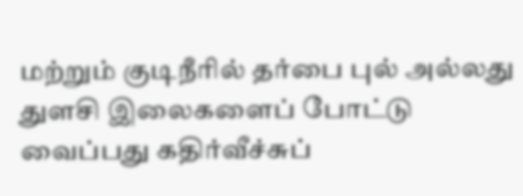மற்றும் குடிநீரில் தர்பை புல் அல்லது துளசி இலைகளைப் போட்டு வைப்பது கதிர்வீச்சுப்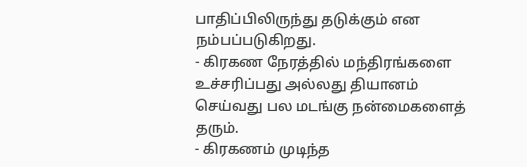பாதிப்பிலிருந்து தடுக்கும் என நம்பப்படுகிறது.
- கிரகண நேரத்தில் மந்திரங்களை உச்சரிப்பது அல்லது தியானம் செய்வது பல மடங்கு நன்மைகளைத் தரும்.
- கிரகணம் முடிந்த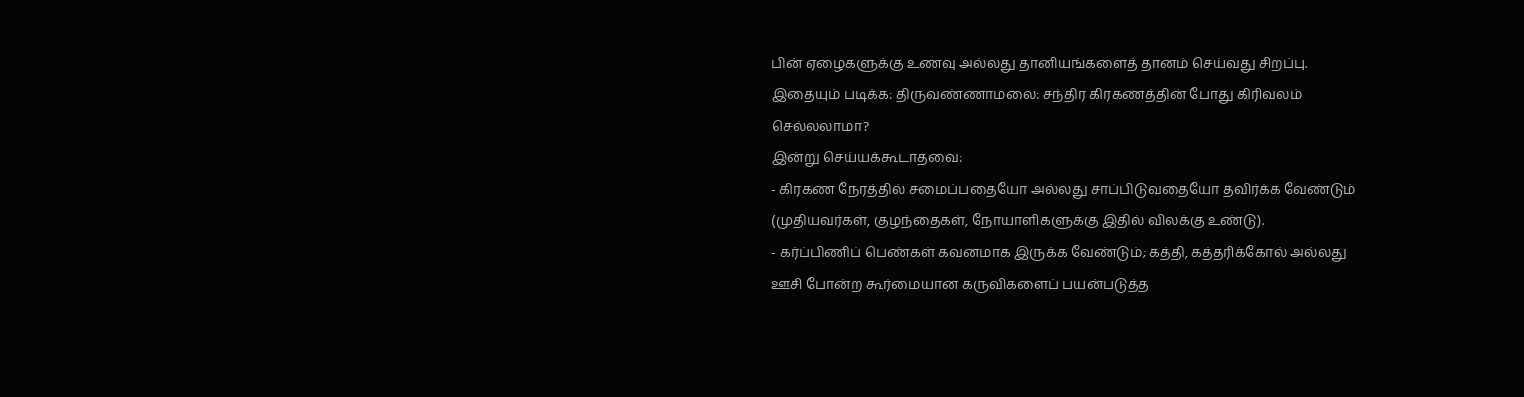பின் ஏழைகளுக்கு உணவு அல்லது தானியங்களைத் தானம் செய்வது சிறப்பு.
இதையும் படிக்க: திருவண்ணாமலை: சந்திர கிரகணத்தின் போது கிரிவலம் செல்லலாமா?
இன்று செய்யக்கூடாதவை:
- கிரகண நேரத்தில் சமைப்பதையோ அல்லது சாப்பிடுவதையோ தவிர்க்க வேண்டும் (முதியவர்கள், குழந்தைகள், நோயாளிகளுக்கு இதில் விலக்கு உண்டு).
- கர்ப்பிணிப் பெண்கள் கவனமாக இருக்க வேண்டும்; கத்தி, கத்தரிக்கோல் அல்லது ஊசி போன்ற கூர்மையான கருவிகளைப் பயன்படுத்த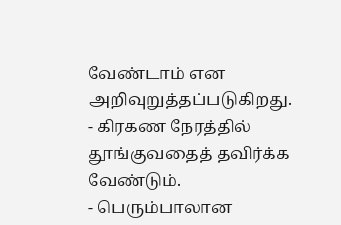வேண்டாம் என அறிவுறுத்தப்படுகிறது.
- கிரகண நேரத்தில் தூங்குவதைத் தவிர்க்க வேண்டும்.
- பெரும்பாலான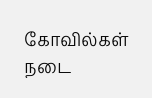கோவில்கள் நடை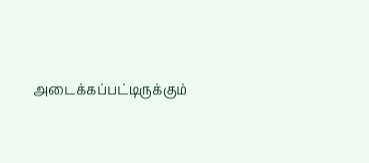அடைக்கப்பட்டிருக்கும்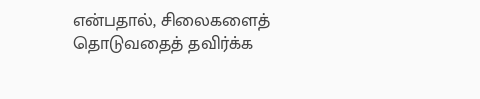என்பதால், சிலைகளைத் தொடுவதைத் தவிர்க்க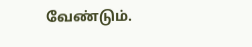வேண்டும்.